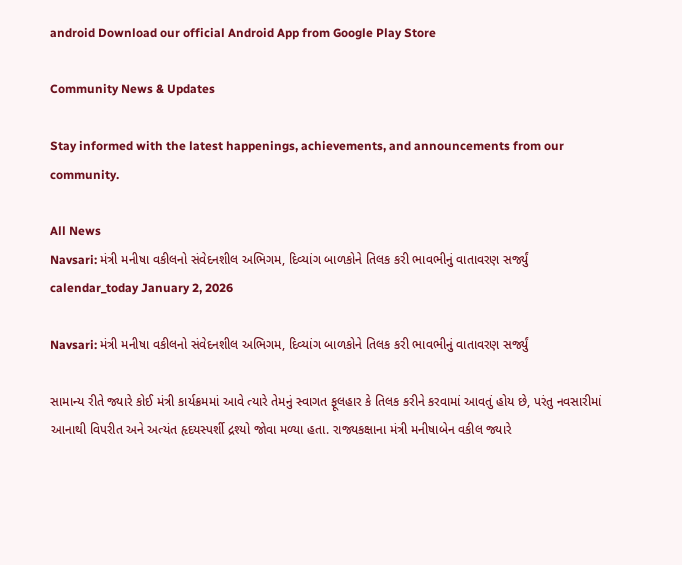android Download our official Android App from Google Play Store

Community News & Updates

Stay informed with the latest happenings, achievements, and announcements from our community.

All News
Navsari: મંત્રી મનીષા વકીલનો સંવેદનશીલ અભિગમ, દિવ્યાંગ બાળકોને તિલક કરી ભાવભીનું વાતાવરણ સર્જ્યું
calendar_today January 2, 2026

Navsari: મંત્રી મનીષા વકીલનો સંવેદનશીલ અભિગમ, દિવ્યાંગ બાળકોને તિલક કરી ભાવભીનું વાતાવરણ સર્જ્યું

સામાન્ય રીતે જ્યારે કોઈ મંત્રી કાર્યક્રમમાં આવે ત્યારે તેમનું સ્વાગત ફૂલહાર કે તિલક કરીને કરવામાં આવતું હોય છે, પરંતુ નવસારીમાં આનાથી વિપરીત અને અત્યંત હૃદયસ્પર્શી દ્રશ્યો જોવા મળ્યા હતા. રાજ્યકક્ષાના મંત્રી મનીષાબેન વકીલ જ્યારે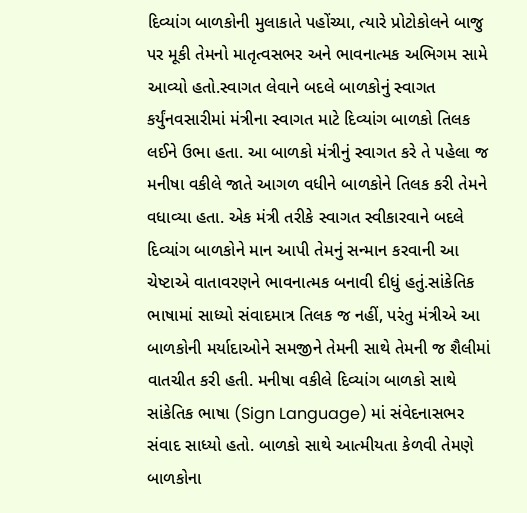દિવ્યાંગ બાળકોની મુલાકાતે પહોંચ્યા, ત્યારે પ્રોટોકોલને બાજુ પર મૂકી તેમનો માતૃત્વસભર અને ભાવનાત્મક અભિગમ સામે આવ્યો હતો.સ્વાગત લેવાને બદલે બાળકોનું સ્વાગત કર્યુંનવસારીમાં મંત્રીના સ્વાગત માટે દિવ્યાંગ બાળકો તિલક લઈને ઉભા હતા. આ બાળકો મંત્રીનું સ્વાગત કરે તે પહેલા જ મનીષા વકીલે જાતે આગળ વધીને બાળકોને તિલક કરી તેમને વધાવ્યા હતા. એક મંત્રી તરીકે સ્વાગત સ્વીકારવાને બદલે દિવ્યાંગ બાળકોને માન આપી તેમનું સન્માન કરવાની આ ચેષ્ટાએ વાતાવરણને ભાવનાત્મક બનાવી દીધું હતું.સાંકેતિક ભાષામાં સાધ્યો સંવાદમાત્ર તિલક જ નહીં, પરંતુ મંત્રીએ આ બાળકોની મર્યાદાઓને સમજીને તેમની સાથે તેમની જ શૈલીમાં વાતચીત કરી હતી. મનીષા વકીલે દિવ્યાંગ બાળકો સાથે સાંકેતિક ભાષા (Sign Language) માં સંવેદનાસભર સંવાદ સાધ્યો હતો. બાળકો સાથે આત્મીયતા કેળવી તેમણે બાળકોના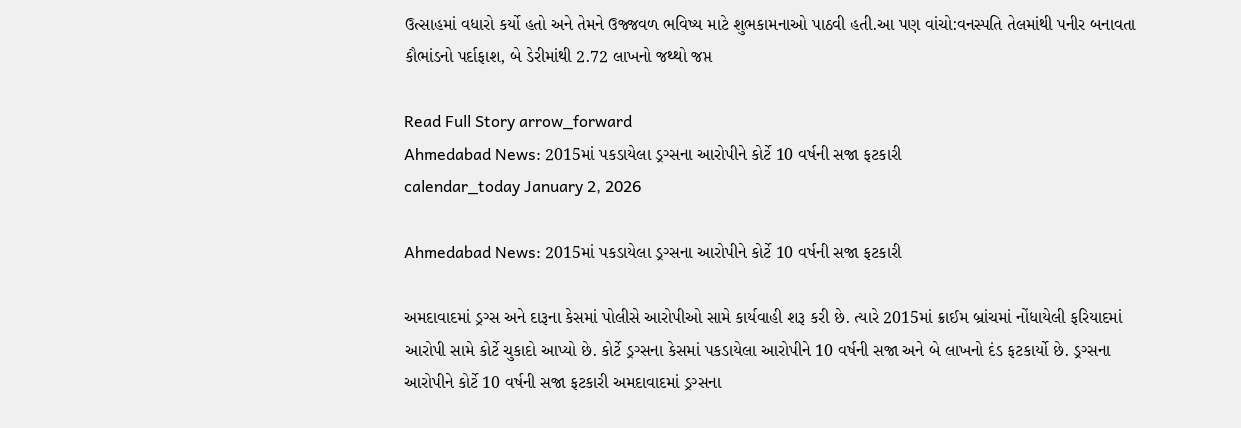ઉત્સાહમાં વધારો કર્યો હતો અને તેમને ઉજ્જવળ ભવિષ્ય માટે શુભકામનાઓ પાઠવી હતી.આ પણ વાંચો:વનસ્પતિ તેલમાંથી પનીર બનાવતા કૌભાંડનો પર્દાફાશ, બે ડેરીમાંથી 2.72 લાખનો જથ્થો જપ્ત

Read Full Story arrow_forward
Ahmedabad News: 2015માં પકડાયેલા ડ્રગ્સના આરોપીને કોર્ટે 10 વર્ષની સજા ફટકારી
calendar_today January 2, 2026

Ahmedabad News: 2015માં પકડાયેલા ડ્રગ્સના આરોપીને કોર્ટે 10 વર્ષની સજા ફટકારી

અમદાવાદમાં ડ્રગ્સ અને દારૂના કેસમાં પોલીસે આરોપીઓ સામે કાર્યવાહી શરૂ કરી છે. ત્યારે 2015માં ક્રાઈમ બ્રાંચમાં નોંધાયેલી ફરિયાદમાં આરોપી સામે કોર્ટે ચુકાદો આપ્યો છે. કોર્ટે ડ્રગ્સના કેસમાં પકડાયેલા આરોપીને 10 વર્ષની સજા અને બે લાખનો દંડ ફટકાર્યો છે. ડ્રગ્સના આરોપીને કોર્ટે 10 વર્ષની સજા ફટકારી અમદાવાદમાં ડ્રગ્સના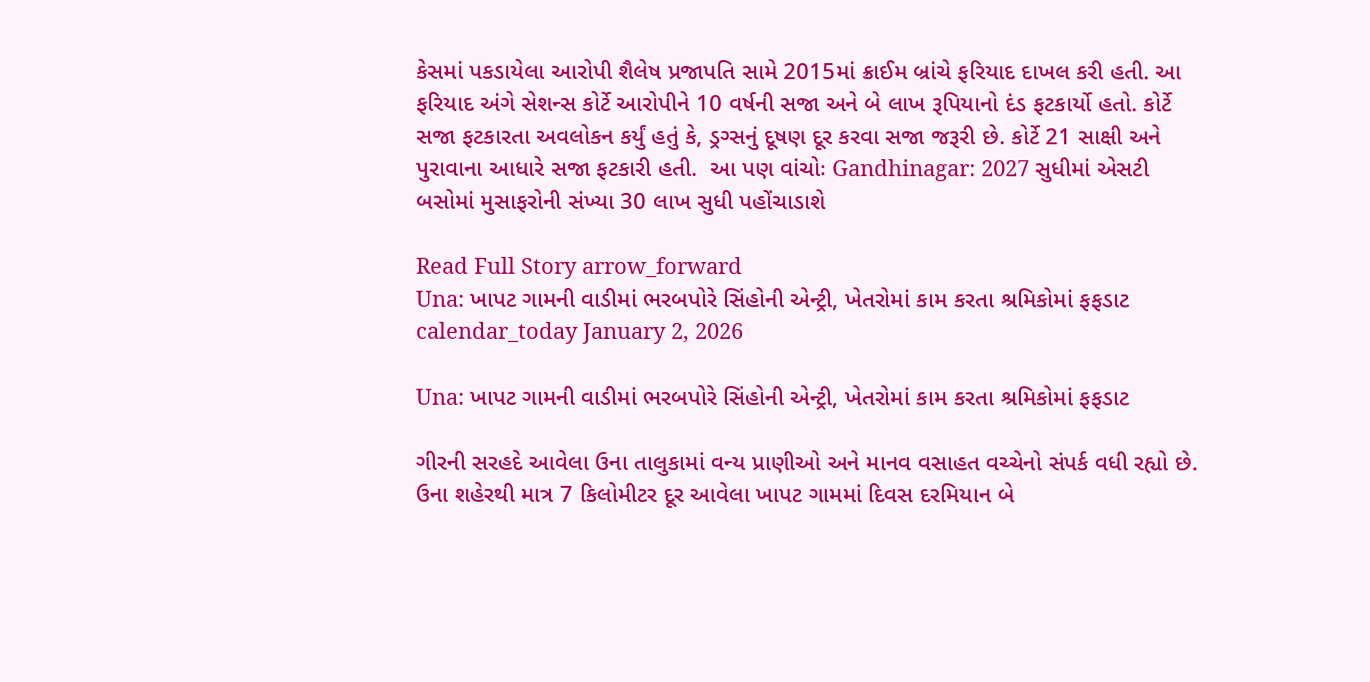કેસમાં પકડાયેલા આરોપી શૈલેષ પ્રજાપતિ સામે 2015માં ક્રાઈમ બ્રાંચે ફરિયાદ દાખલ કરી હતી. આ ફરિયાદ અંગે સેશન્સ કોર્ટે આરોપીને 10 વર્ષની સજા અને બે લાખ રૂપિયાનો દંડ ફટકાર્યો હતો. કોર્ટે સજા ફટકારતા અવલોકન કર્યું હતું કે, ડ્રગ્સનું દૂષણ દૂર કરવા સજા જરૂરી છે. કોર્ટે 21 સાક્ષી અને પુરાવાના આધારે સજા ફટકારી હતી.  આ પણ વાંચોઃ Gandhinagar: 2027 સુધીમાં એસટી બસોમાં મુસાફરોની સંખ્યા 30 લાખ સુધી પહોંચાડાશે

Read Full Story arrow_forward
Una: ખાપટ ગામની વાડીમાં ભરબપોરે સિંહોની એન્ટ્રી, ખેતરોમાં કામ કરતા શ્રમિકોમાં ફફડાટ
calendar_today January 2, 2026

Una: ખાપટ ગામની વાડીમાં ભરબપોરે સિંહોની એન્ટ્રી, ખેતરોમાં કામ કરતા શ્રમિકોમાં ફફડાટ

ગીરની સરહદે આવેલા ઉના તાલુકામાં વન્ય પ્રાણીઓ અને માનવ વસાહત વચ્ચેનો સંપર્ક વધી રહ્યો છે. ઉના શહેરથી માત્ર 7 કિલોમીટર દૂર આવેલા ખાપટ ગામમાં દિવસ દરમિયાન બે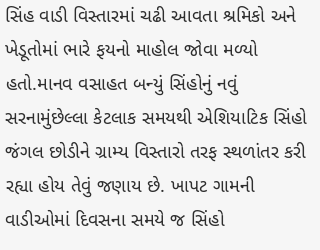સિંહ વાડી વિસ્તારમાં ચઢી આવતા શ્રમિકો અને ખેડૂતોમાં ભારે ફયનો માહોલ જોવા મળ્યો હતો.માનવ વસાહત બન્યું સિંહોનું નવું સરનામુંછેલ્લા કેટલાક સમયથી એશિયાટિક સિંહો જંગલ છોડીને ગ્રામ્ય વિસ્તારો તરફ સ્થળાંતર કરી રહ્યા હોય તેવું જણાય છે. ખાપટ ગામની વાડીઓમાં દિવસના સમયે જ સિંહો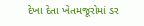દેખા દેતા ખેતમજૂરોમાં ડર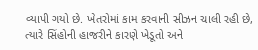વ્યાપી ગયો છે. ખેતરોમાં કામ કરવાની સીઝન ચાલી રહી છે, ત્યારે સિંહોની હાજરીને કારણે ખેડૂતો અને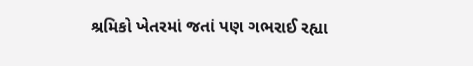શ્રમિકો ખેતરમાં જતાં પણ ગભરાઈ રહ્યા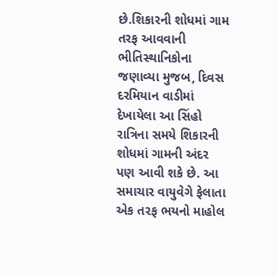છે.શિકારની શોધમાં ગામ તરફ આવવાની ભીતિસ્થાનિકોના જણાવ્યા મુજબ, દિવસ દરમિયાન વાડીમાં દેખાયેલા આ સિંહો રાત્રિના સમયે શિકારની શોધમાં ગામની અંદર પણ આવી શકે છે. આ સમાચાર વાયુવેગે ફેલાતા એક તરફ ભયનો માહોલ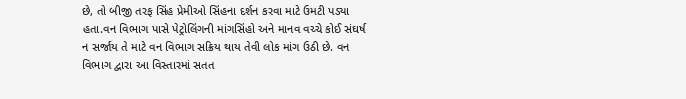છે, તો બીજી તરફ સિંહ પ્રેમીઓ સિંહના દર્શન કરવા માટે ઉમટી પડ્યા હતા.વન વિભાગ પાસે પેટ્રોલિંગની માંગસિંહો અને માનવ વચ્ચે કોઈ સંઘર્ષ ન સર્જાય તે માટે વન વિભાગ સક્રિય થાય તેવી લોક માંગ ઉઠી છે. વન વિભાગ દ્વારા આ વિસ્તારમાં સતત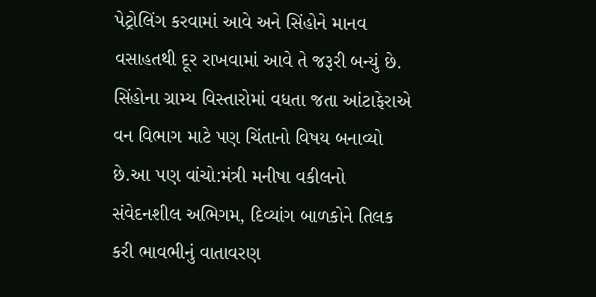પેટ્રોલિંગ કરવામાં આવે અને સિંહોને માનવ વસાહતથી દૂર રાખવામાં આવે તે જરૂરી બન્યું છે. સિંહોના ગ્રામ્ય વિસ્તારોમાં વધતા જતા આંટાફેરાએ વન વિભાગ માટે પણ ચિંતાનો વિષય બનાવ્યો છે.આ પણ વાંચો:મંત્રી મનીષા વકીલનો સંવેદનશીલ અભિગમ, દિવ્યાંગ બાળકોને તિલક કરી ભાવભીનું વાતાવરણ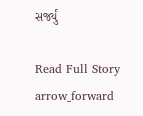સર્જ્યું

Read Full Story arrow_forward